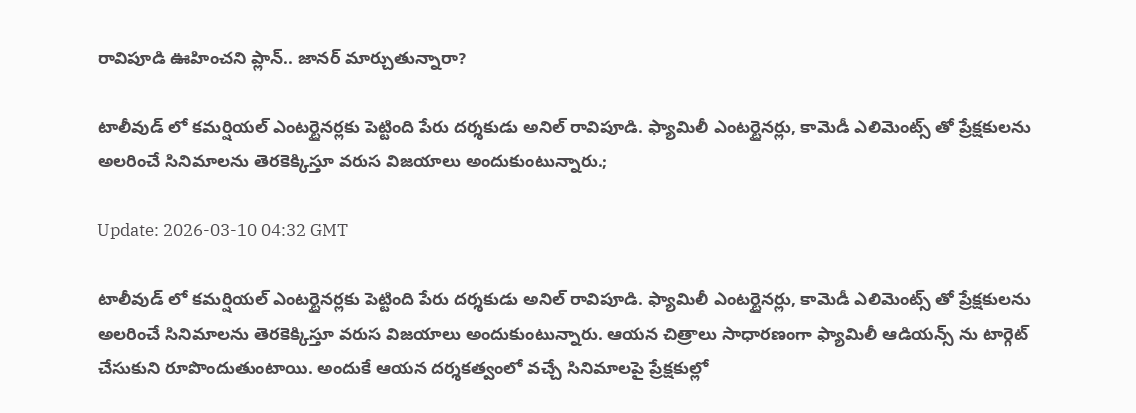రావిపూడి ఊహించని ప్లాన్.. జానర్ మార్చుతున్నారా?

టాలీవుడ్‌ లో కమర్షియల్ ఎంటర్టైనర్లకు పెట్టింది పేరు దర్శకుడు అనిల్ రావిపూడి. ఫ్యామిలీ ఎంటర్టైనర్లు, కామెడీ ఎలిమెంట్స్‌ తో ప్రేక్షకులను అలరించే సినిమాలను తెరకెక్కిస్తూ వరుస విజయాలు అందుకుంటున్నారు.;

Update: 2026-03-10 04:32 GMT

టాలీవుడ్‌ లో కమర్షియల్ ఎంటర్టైనర్లకు పెట్టింది పేరు దర్శకుడు అనిల్ రావిపూడి. ఫ్యామిలీ ఎంటర్టైనర్లు, కామెడీ ఎలిమెంట్స్‌ తో ప్రేక్షకులను అలరించే సినిమాలను తెరకెక్కిస్తూ వరుస విజయాలు అందుకుంటున్నారు. ఆయన చిత్రాలు సాధారణంగా ఫ్యామిలీ ఆడియన్స్‌ ను టార్గెట్ చేసుకుని రూపొందుతుంటాయి. అందుకే ఆయన దర్శకత్వంలో వచ్చే సినిమాలపై ప్రేక్షకుల్లో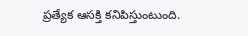ప్రత్యేక ఆసక్తి కనిపిస్తుంటుంది.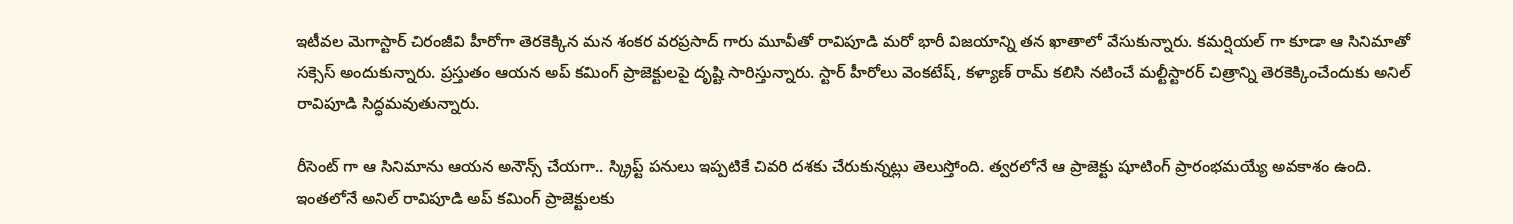ఇటీవల మెగాస్టార్ చిరంజీవి హీరోగా తెరకెక్కిన మన శంకర వరప్రసాద్ గారు మూవీతో రావిపూడి మరో భారీ విజయాన్ని తన ఖాతాలో వేసుకున్నారు. కమర్షియల్‌ గా కూడా ఆ సినిమాతో సక్సెస్ అందుకున్నారు. ప్రస్తుతం ఆయన అప్ కమింగ్ ప్రాజెక్టులపై దృష్టి సారిస్తున్నారు. స్టార్ హీరోలు వెంకటేష్, కళ్యాణ్ రామ్ కలిసి నటించే మల్టీస్టారర్ చిత్రాన్ని తెరకెక్కించేందుకు అనిల్ రావిపూడి సిద్ధమవుతున్నారు.

రీసెంట్ గా ఆ సినిమాను ఆయన అనౌన్స్ చేయగా.. స్క్రిప్ట్ పనులు ఇప్పటికే చివరి దశకు చేరుకున్నట్లు తెలుస్తోంది. త్వరలోనే ఆ ప్రాజెక్టు షూటింగ్ ప్రారంభమయ్యే అవకాశం ఉంది. ఇంతలోనే అనిల్ రావిపూడి అప్‌ కమింగ్ ప్రాజెక్టులకు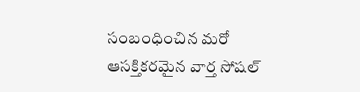సంబంధించిన మరో ఆసక్తికరమైన వార్త సోషల్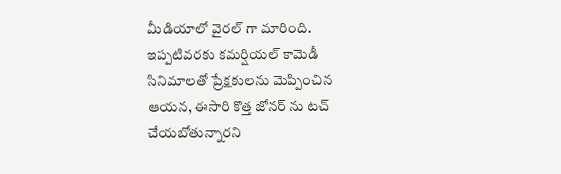మీడియాలో వైరల్‌ గా మారింది. ఇప్పటివరకు కమర్షియల్ కామెడీ సినిమాలతో ప్రేక్షకులను మెప్పించిన ఆయన, ఈసారి కొత్త జోనర్‌ ను టచ్ చేయబోతున్నారని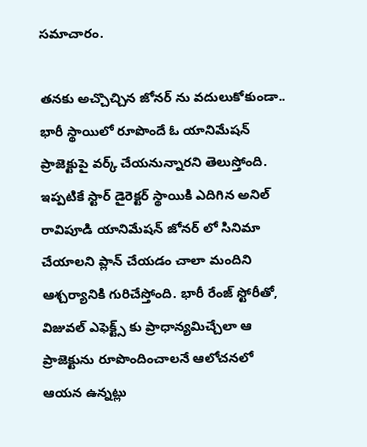సమాచారం.

తనకు అచ్చొచ్చిన జోనర్ ను వదులుకోకుండా.. భారీ స్థాయిలో రూపొందే ఓ యానిమేషన్ ప్రాజెక్టుపై వర్క్ చేయనున్నారని తెలుస్తోంది. ఇప్పటికే స్టార్ డైరెక్టర్ స్థాయికి ఎదిగిన అనిల్ రావిపూడి యానిమేషన్ జోనర్‌ లో సినిమా చేయాలని ప్లాన్ చేయడం చాలా మందిని ఆశ్చర్యానికి గురిచేస్తోంది. భారీ రేంజ్ స్టోరీతో, విజువల్ ఎఫెక్ట్స్‌ కు ప్రాధాన్యమిచ్చేలా ఆ ప్రాజెక్టును రూపొందించాలనే ఆలోచనలో ఆయన ఉన్నట్లు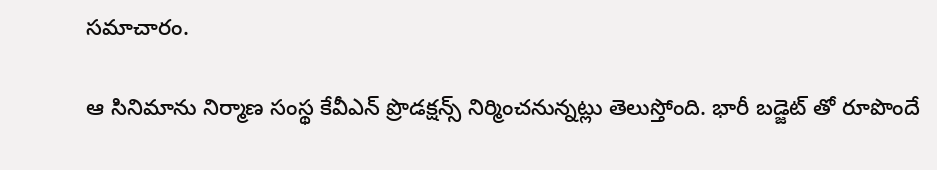సమాచారం.

ఆ సినిమాను నిర్మాణ సంస్థ కేవీఎన్ ప్రొడక్షన్స్ నిర్మించనున్నట్లు తెలుస్తోంది. భారీ బడ్జెట్‌ తో రూపొందే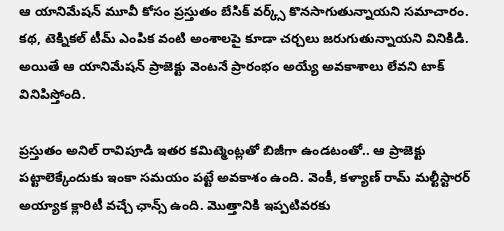ఆ యానిమేషన్ మూవీ కోసం ప్రస్తుతం బేసిక్ వర్క్స్ కొనసాగుతున్నాయని సమాచారం. కథ, టెక్నికల్ టీమ్ ఎంపిక వంటి అంశాలపై కూడా చర్చలు జరుగుతున్నాయని వినికిడి. అయితే ఆ యానిమేషన్ ప్రాజెక్టు వెంటనే ప్రారంభం అయ్యే అవకాశాలు లేవని టాక్ వినిపిస్తోంది.

ప్రస్తుతం అనిల్ రావిపూడి ఇతర కమిట్మెంట్లతో బిజీగా ఉండటంతో.. ఆ ప్రాజెక్టు పట్టాలెక్కేందుకు ఇంకా సమయం పట్టే అవకాశం ఉంది. వెంకీ, కళ్యాణ్ రామ్ మల్టీస్టారర్ అయ్యాక క్లారిటీ వచ్చే ఛాన్స్ ఉంది. మొత్తానికి ఇప్పటివరకు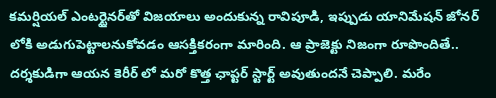కమర్షియల్ ఎంటర్టైనర్‌తో విజయాలు అందుకున్న రావిపూడి, ఇప్పుడు యానిమేషన్ జోనర్‌ లోకి అడుగుపెట్టాలనుకోవడం ఆసక్తికరంగా మారింది. ఆ ప్రాజెక్టు నిజంగా రూపొందితే.. దర్శకుడిగా ఆయన కెరీర్‌ లో మరో కొత్త ఛాప్టర్ స్టార్ట్ అవుతుందనే చెప్పాలి. మరేం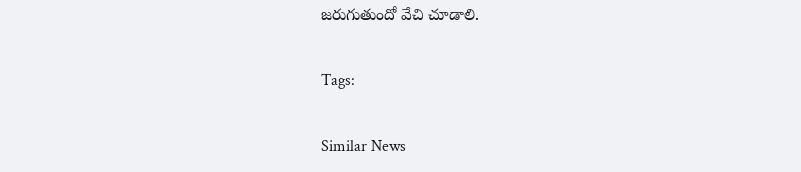జరుగుతుందో వేచి చూడాలి.

Tags:

Similar News